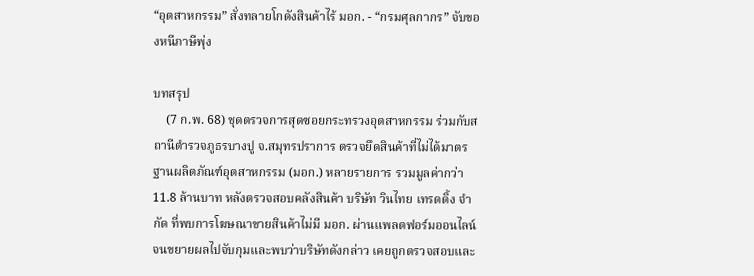“อุตสาหกรรม” สั่งทลายโกดังสินค้าไร้ มอก. - “กรมศุลกากร” จับของหนีภาษีพุ่ง

บทสรุป
    (7 ก.พ. 68) ชุดตรวจการสุดซอยกระทรวงอุตสาหกรรม ร่วมกับสถานีตำรวจภูธรบางปู จ.สมุทรปราการ ตรวจยึดสินค้าที่ไม่ได้มาตรฐานผลิตภัณฑ์อุตสาหกรรม (มอก.) หลายรายการ รวมมูลค่ากว่า 11.8 ล้านบาท หลังตรวจสอบคลังสินค้า บริษัท วินไทย เทรดดิ้ง จำกัด ที่พบการโฆษณาขายสินค้าไม่มี มอก. ผ่านแพลตฟอร์มออนไลน์ จนขยายผลไปจับกุมและพบว่าบริษัทดังกล่าว เคยถูกตรวจสอบและ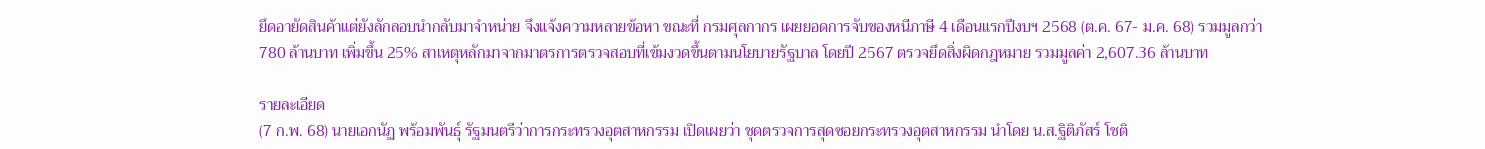ยึดอายัดสินค้าแต่ยังลักลอบนำกลับมาจำหน่าย จึงแจ้งความหลายข้อหา ขณะที่ กรมศุลกากร เผยยอดการจับของหนีภาษี 4 เดือนแรกปีงบฯ 2568 (ต.ค. 67- ม.ค. 68) รวมมูลกว่า 780 ล้านบาท เพิ่มขึ้น 25% สาเหตุหลักมาจากมาตรการตรวจสอบที่เข้มงวดขึ้นตามนโยบายรัฐบาล โดยปี 2567 ตรวจยึดสิ่งผิดกฎหมาย รวมมูลค่า 2,607.36 ล้านบาท

รายละเอียด
(7 ก.พ. 68) นายเอกนัฏ พร้อมพันธุ์ รัฐมนตรีว่าการกระทรวงอุตสาหกรรม เปิดเผยว่า ชุดตรวจการสุดซอยกระทรวงอุตสาหกรรม นำโดย น.ส.ฐิติภัสร์ โชติ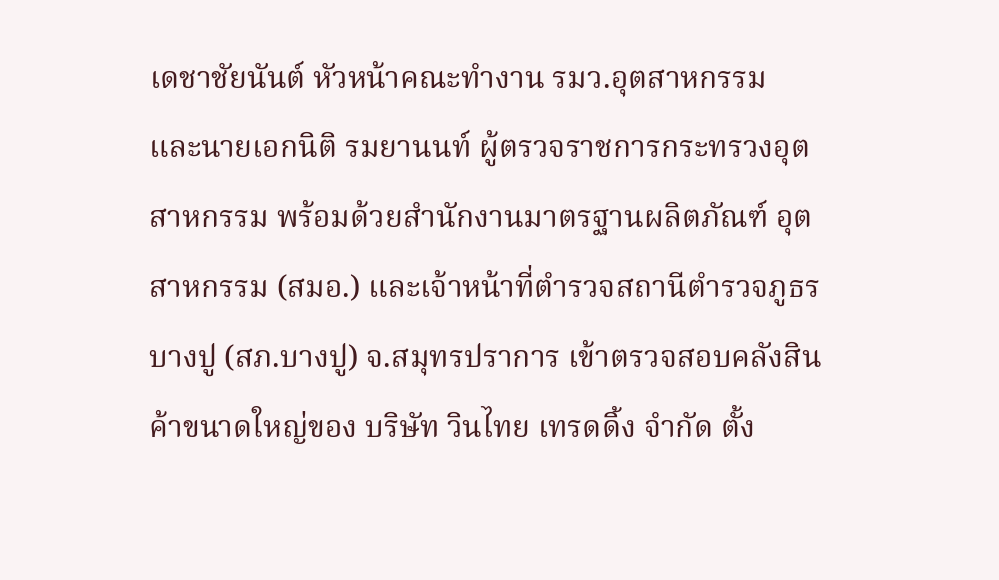เดชาชัยนันต์ หัวหน้าคณะทำงาน รมว.อุตสาหกรรม และนายเอกนิติ รมยานนท์ ผู้ตรวจราชการกระทรวงอุตสาหกรรม พร้อมด้วยสำนักงานมาตรฐานผลิตภัณฑ์ อุตสาหกรรม (สมอ.) และเจ้าหน้าที่ตำรวจสถานีตำรวจภูธรบางปู (สภ.บางปู) จ.สมุทรปราการ เข้าตรวจสอบคลังสินค้าขนาดใหญ่ของ บริษัท วินไทย เทรดดิ้ง จำกัด ตั้ง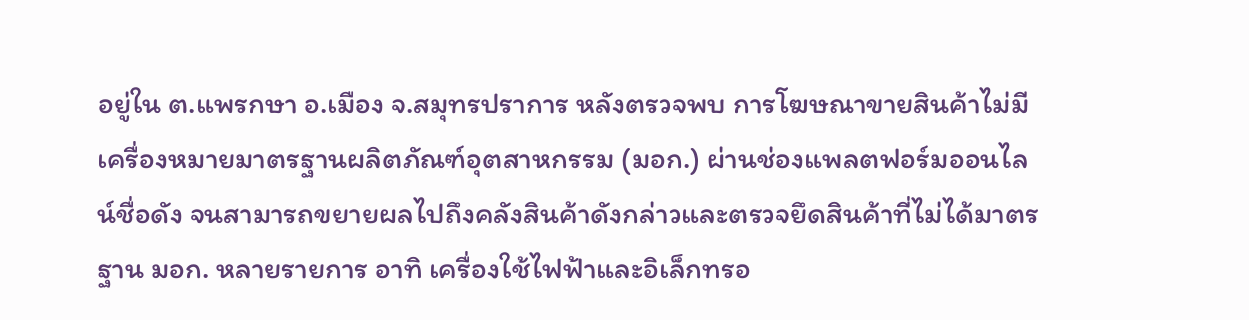อยู่ใน ต.แพรกษา อ.เมือง จ.สมุทรปราการ หลังตรวจพบ การโฆษณาขายสินค้าไม่มีเครื่องหมายมาตรฐานผลิตภัณฑ์อุตสาหกรรม (มอก.) ผ่านช่องแพลตฟอร์มออนไลน์ชื่อดัง จนสามารถขยายผลไปถึงคลังสินค้าดังกล่าวและตรวจยึดสินค้าที่ไม่ได้มาตรฐาน มอก. หลายรายการ อาทิ เครื่องใช้ไฟฟ้าและอิเล็กทรอ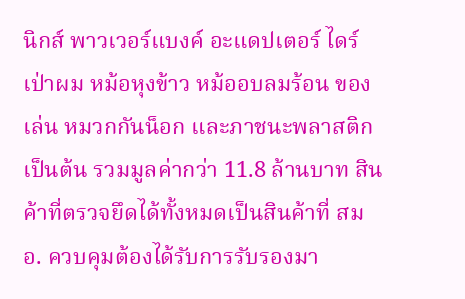นิกส์ พาวเวอร์แบงค์ อะแดปเตอร์ ไดร์เป่าผม หม้อหุงข้าว หม้ออบลมร้อน ของเล่น หมวกกันน็อก และภาชนะพลาสติก เป็นต้น รวมมูลค่ากว่า 11.8 ล้านบาท สินค้าที่ตรวจยึดได้ทั้งหมดเป็นสินค้าที่ สมอ. ควบคุมต้องได้รับการรับรองมา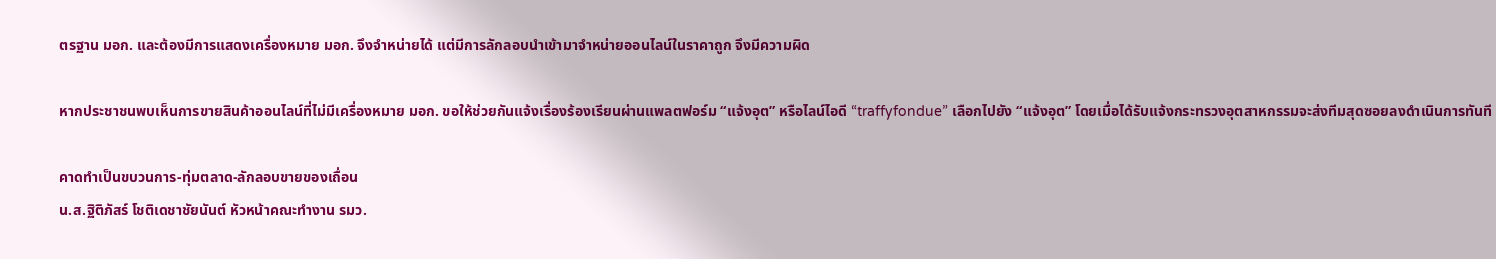ตรฐาน มอก. และต้องมีการแสดงเครื่องหมาย มอก. จึงจำหน่ายได้ แต่มีการลักลอบนำเข้ามาจำหน่ายออนไลน์ในราคาถูก จึงมีความผิด

หากประชาชนพบเห็นการขายสินค้าออนไลน์ที่ไม่มีเครื่องหมาย มอก. ขอให้ช่วยกันแจ้งเรื่องร้องเรียนผ่านแพลตฟอร์ม “แจ้งอุต” หรือไลน์ไอดี “traffyfondue” เลือกไปยัง “แจ้งอุต” โดยเมื่อได้รับแจ้งกระทรวงอุตสาหกรรมจะส่งทีมสุดซอยลงดำเนินการทันที

คาดทำเป็นขบวนการ-ทุ่มตลาด-ลักลอบขายของเถื่อน
น.ส.ฐิติภัสร์ โชติเดชาชัยนันต์ หัวหน้าคณะทำงาน รมว.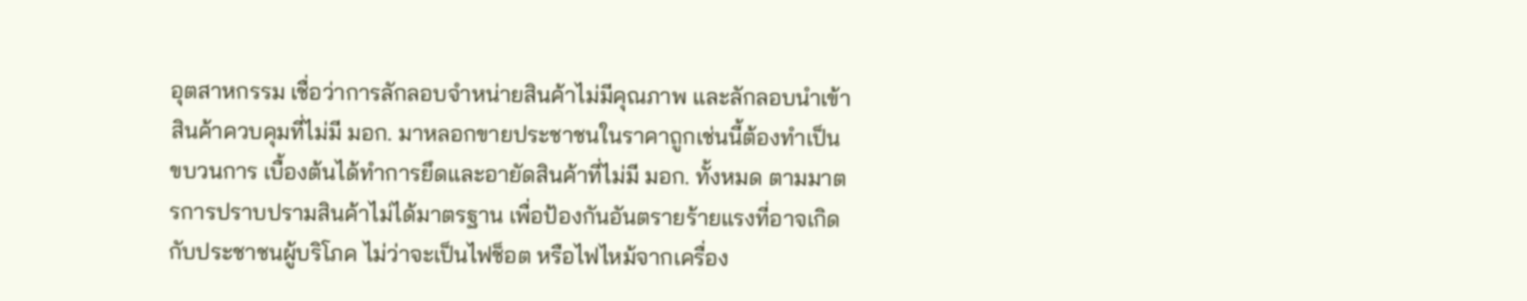อุตสาหกรรม เชื่อว่าการลักลอบจำหน่ายสินค้าไม่มีคุณภาพ และลักลอบนำเข้าสินค้าควบคุมที่ไม่มี มอก. มาหลอกขายประชาชนในราคาถูกเช่นนี้ต้องทำเป็นขบวนการ เบื้องต้นได้ทำการยึดและอายัดสินค้าที่ไม่มี มอก. ทั้งหมด ตามมาตรการปราบปรามสินค้าไม่ได้มาตรฐาน เพื่อป้องกันอันตรายร้ายแรงที่อาจเกิดกับประชาชนผู้บริโภค ไม่ว่าจะเป็นไฟช็อต หรือไฟไหม้จากเครื่อง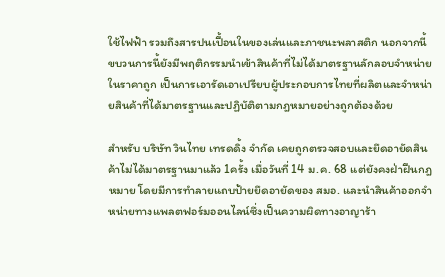ใช้ไฟฟ้า รวมถึงสารปนเปื้อนในของเล่นและภาชนะพลาสติก นอกจากนี้ ขบวนการนี้ยังมีพฤติกรรมนำเข้าสินค้าที่ไม่ได้มาตรฐานลักลอบจำหน่ายในราคาถูก เป็นการเอารัดเอาเปรียบผู้ประกอบการไทยที่ผลิตและจำหน่ายสินค้าที่ได้มาตรฐานและปฏิบัติตามกฎหมายอย่างถูกต้องด้วย

สำหรับ บริษัท วินไทย เทรดดิ้ง จำกัด เคยถูกตรวจสอบและยึดอายัดสินค้าไม่ได้มาตรฐานมาแล้ว 1ครั้ง เมื่อวันที่ 14 ม.ค. 68 แต่ยังคงฝ่าฝืนกฎหมาย โดยมีการทำลายแถบป้ายยึดอายัดของ สมอ. และนำสินค้าออกจำหน่ายทางแพลตฟอร์มออนไลน์ซึ่งเป็นความผิดทางอาญาร้า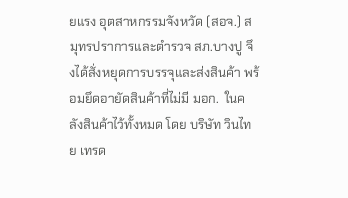ยแรง อุตสาหกรรมจังหวัด (สอจ.) สมุทรปราการและตำรวจ สภ.บางปู จึงได้สั่งหยุดการบรรจุและส่งสินค้า พร้อมยึดอายัดสินค้าที่ไม่มี มอก.  ในคลังสินค้าไว้ทั้งหมด โดย บริษัท วินไทย เทรด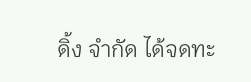ดิ้ง จำกัด ได้จดทะ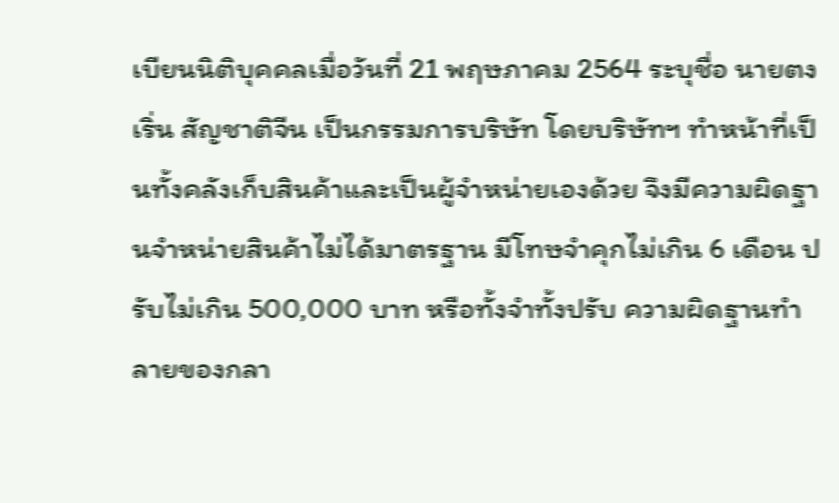เบียนนิติบุคคลเมื่อวันที่ 21 พฤษภาคม 2564 ระบุชื่อ นายตง เริ่น สัญชาติจีน เป็นกรรมการบริษัท โดยบริษัทฯ ทำหน้าที่เป็นทั้งคลังเก็บสินค้าและเป็นผู้จำหน่ายเองด้วย จึงมีความผิดฐานจำหน่ายสินค้าไม่ได้มาตรฐาน มีโทษจำคุกไม่เกิน 6 เดือน ปรับไม่เกิน 500,000 บาท หรือทั้งจำทั้งปรับ ความผิดฐานทำลายของกลา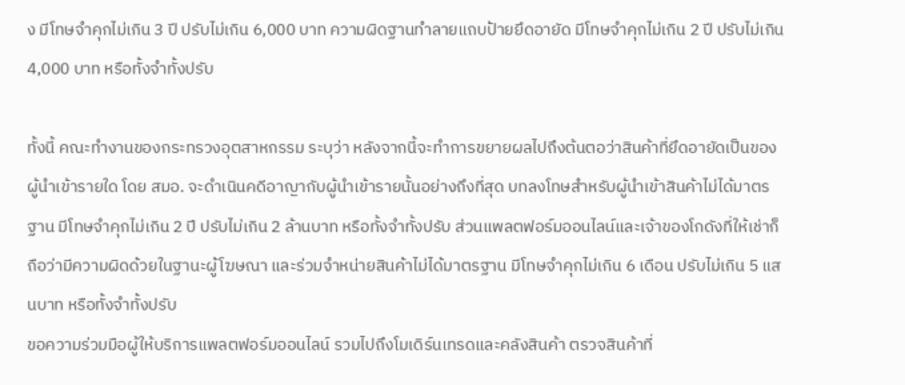ง มีโทษจำคุกไม่เกิน 3 ปี ปรับไม่เกิน 6,000 บาท ความผิดฐานทำลายแถบป้ายยึดอายัด มีโทษจำคุกไม่เกิน 2 ปี ปรับไม่เกิน 4,000 บาท หรือทั้งจำทั้งปรับ

ทั้งนี้ คณะทำงานของกระทรวงอุตสาหกรรม ระบุว่า หลังจากนี้จะทำการขยายผลไปถึงต้นตอว่าสินค้าที่ยึดอายัดเป็นของผู้นำเข้ารายใด โดย สมอ. จะดำเนินคดีอาญากับผู้นำเข้ารายนั้นอย่างถึงที่สุด บทลงโทษสำหรับผู้นำเข้าสินค้าไม่ได้มาตรฐาน มีโทษจำคุกไม่เกิน 2 ปี ปรับไม่เกิน 2 ล้านบาท หรือทั้งจำทั้งปรับ ส่วนแพลตฟอร์มออนไลน์และเจ้าของโกดังที่ให้เช่าก็ถือว่ามีความผิดด้วยในฐานะผู้โฆษณา และร่วมจำหน่ายสินค้าไม่ได้มาตรฐาน มีโทษจำคุกไม่เกิน 6 เดือน ปรับไม่เกิน 5 แสนบาท หรือทั้งจำทั้งปรับ
ขอความร่วมมือผู้ให้บริการแพลตฟอร์มออนไลน์ รวมไปถึงโมเดิร์นเทรดและคลังสินค้า ตรวจสินค้าที่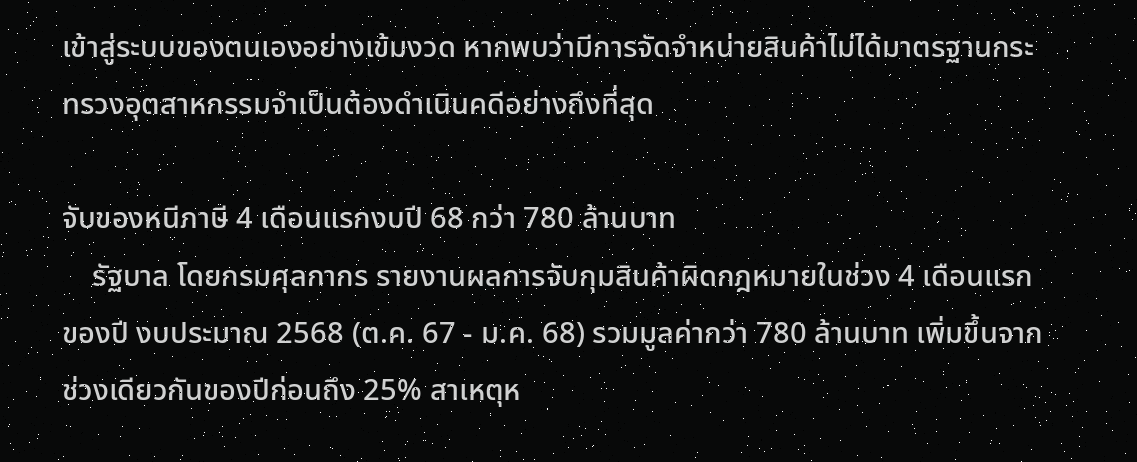เข้าสู่ระบบของตนเองอย่างเข้มงวด หากพบว่ามีการจัดจำหน่ายสินค้าไม่ได้มาตรฐานกระทรวงอุตสาหกรรมจำเป็นต้องดำเนินคดีอย่างถึงที่สุด

จับของหนีภาษี 4 เดือนแรกงบปี 68 กว่า 780 ล้านบาท
    รัฐบาล โดยกรมศุลกากร รายงานผลการจับกุมสินค้าผิดกฎหมายในช่วง 4 เดือนแรกของปี งบประมาณ 2568 (ต.ค. 67 - ม.ค. 68) รวมมูลค่ากว่า 780 ล้านบาท เพิ่มขึ้นจากช่วงเดียวกันของปีก่อนถึง 25% สาเหตุห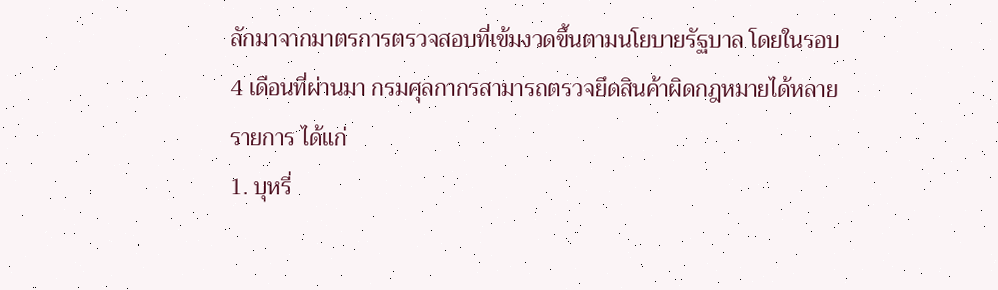ลักมาจากมาตรการตรวจสอบที่เข้มงวดขึ้นตามนโยบายรัฐบาล โดยในรอบ 4 เดือนที่ผ่านมา กรมศุลกากรสามารถตรวจยึดสินค้าผิดกฎหมายได้หลายรายการ ได้แก่
1. บุหรี่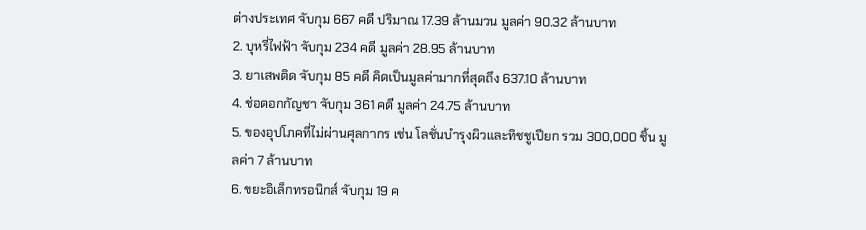ต่างประเทศ จับกุม 667 คดี ปริมาณ 17.39 ล้านมวน มูลค่า 90.32 ล้านบาท
2. บุหรี่ไฟฟ้า จับกุม 234 คดี มูลค่า 28.95 ล้านบาท
3. ยาเสพติด จับกุม 85 คดี คิดเป็นมูลค่ามากที่สุดถึง 637.10 ล้านบาท
4. ช่อดอกกัญชา จับกุม 361 คดี มูลค่า 24.75 ล้านบาท
5. ของอุปโภคที่ไม่ผ่านศุลกากร เช่น โลชั่นบำรุงผิวและทิชชูเปียก รวม 300,000 ชิ้น มูลค่า 7 ล้านบาท
6. ขยะอิเล็กทรอนิกส์ จับกุม 19 ค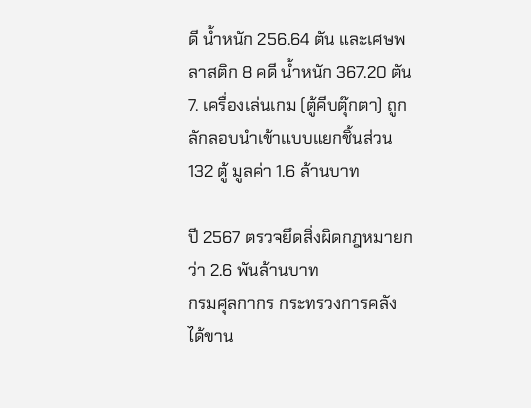ดี น้ำหนัก 256.64 ตัน และเศษพลาสติก 8 คดี น้ำหนัก 367.20 ตัน
7. เครื่องเล่นเกม (ตู้คีบตุ๊กตา) ถูกลักลอบนำเข้าแบบแยกชิ้นส่วน 132 ตู้ มูลค่า 1.6 ล้านบาท

ปี 2567 ตรวจยึดสิ่งผิดกฎหมายกว่า 2.6 พันล้านบาท
กรมศุลกากร กระทรวงการคลัง ได้ขาน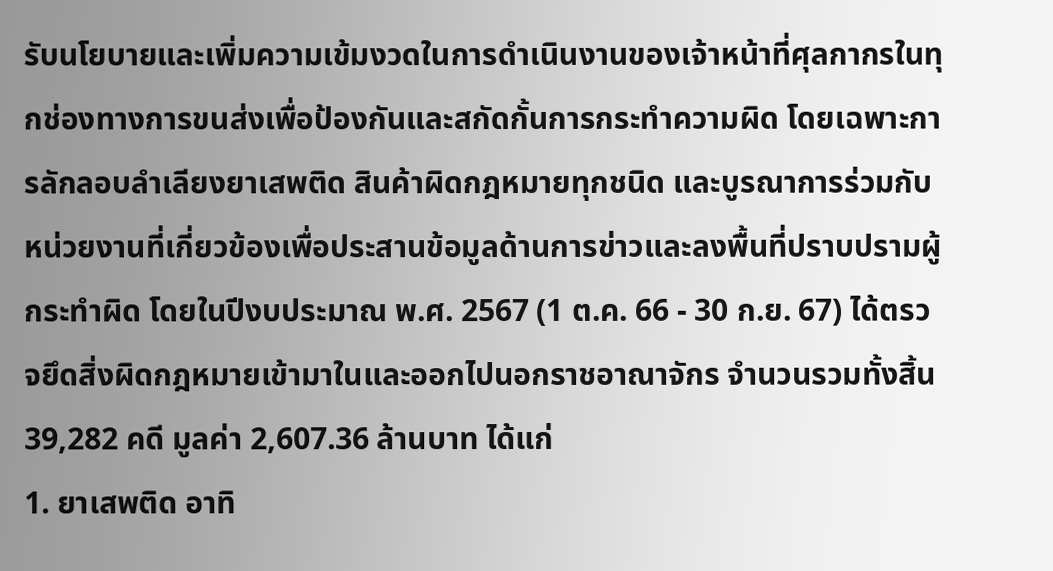รับนโยบายและเพิ่มความเข้มงวดในการดำเนินงานของเจ้าหน้าที่ศุลกากรในทุกช่องทางการขนส่งเพื่อป้องกันและสกัดกั้นการกระทำความผิด โดยเฉพาะการลักลอบลำเลียงยาเสพติด สินค้าผิดกฎหมายทุกชนิด และบูรณาการร่วมกับหน่วยงานที่เกี่ยวข้องเพื่อประสานข้อมูลด้านการข่าวและลงพื้นที่ปราบปรามผู้กระทำผิด โดยในปีงบประมาณ พ.ศ. 2567 (1 ต.ค. 66 - 30 ก.ย. 67) ได้ตรวจยึดสิ่งผิดกฎหมายเข้ามาในและออกไปนอกราชอาณาจักร จำนวนรวมทั้งสิ้น 39,282 คดี มูลค่า 2,607.36 ล้านบาท ได้แก่
1. ยาเสพติด อาทิ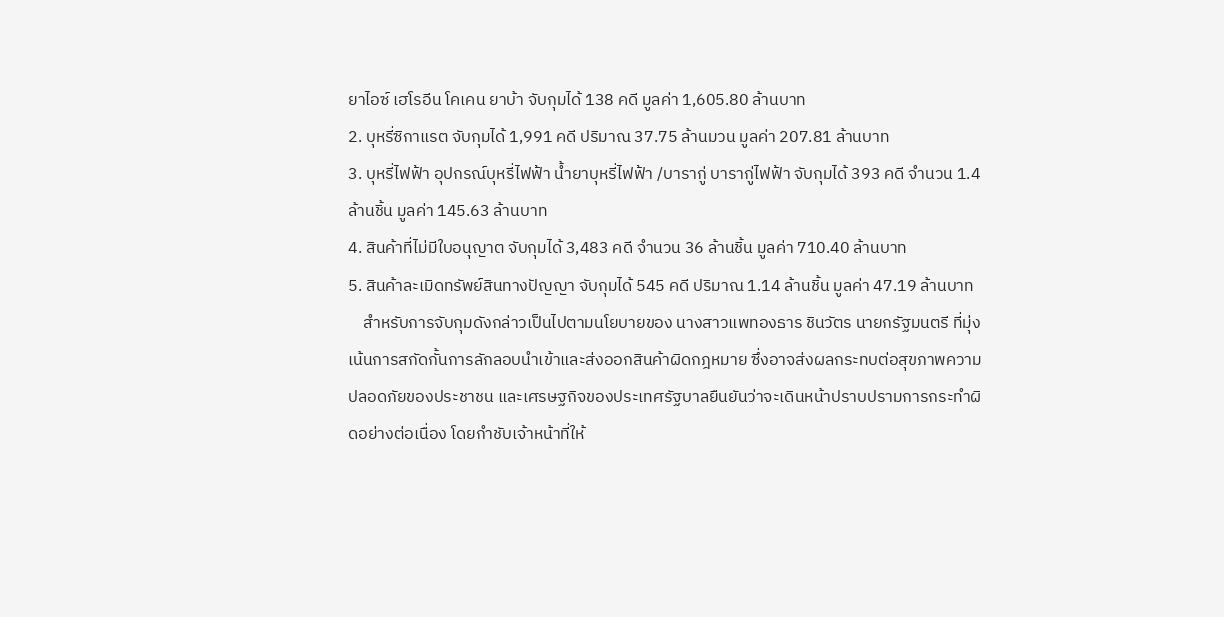ยาไอซ์ เฮโรอีน โคเคน ยาบ้า จับกุมได้ 138 คดี มูลค่า 1,605.80 ล้านบาท
2. บุหรี่ซิกาแรต จับกุมได้ 1,991 คดี ปริมาณ 37.75 ล้านมวน มูลค่า 207.81 ล้านบาท
3. บุหรี่ไฟฟ้า อุปกรณ์บุหรี่ไฟฟ้า น้ำยาบุหรี่ไฟฟ้า /บารากู่ บารากู่ไฟฟ้า จับกุมได้ 393 คดี จำนวน 1.4 ล้านชิ้น มูลค่า 145.63 ล้านบาท
4. สินค้าที่ไม่มีใบอนุญาต จับกุมได้ 3,483 คดี จำนวน 36 ล้านชิ้น มูลค่า 710.40 ล้านบาท
5. สินค้าละเมิดทรัพย์สินทางปัญญา จับกุมได้ 545 คดี ปริมาณ 1.14 ล้านชิ้น มูลค่า 47.19 ล้านบาท
    สำหรับการจับกุมดังกล่าวเป็นไปตามนโยบายของ นางสาวแพทองธาร ชินวัตร นายกรัฐมนตรี ที่มุ่งเน้นการสกัดกั้นการลักลอบนำเข้าและส่งออกสินค้าผิดกฎหมาย ซึ่งอาจส่งผลกระทบต่อสุขภาพความปลอดภัยของประชาชน และเศรษฐกิจของประเทศรัฐบาลยืนยันว่าจะเดินหน้าปราบปรามการกระทำผิดอย่างต่อเนื่อง โดยกำชับเจ้าหน้าที่ให้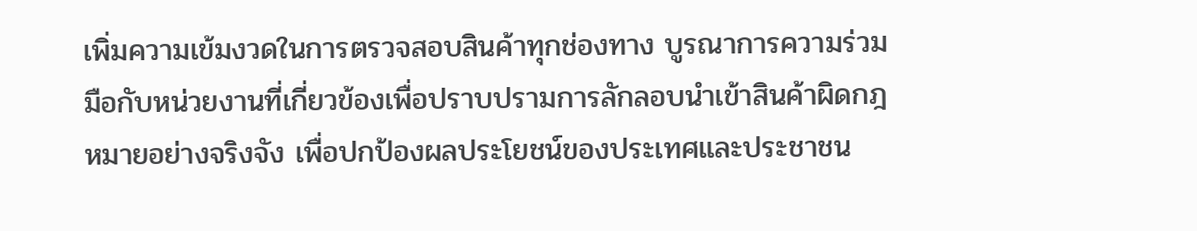เพิ่มความเข้มงวดในการตรวจสอบสินค้าทุกช่องทาง บูรณาการความร่วมมือกับหน่วยงานที่เกี่ยวข้องเพื่อปราบปรามการลักลอบนำเข้าสินค้าผิดกฎหมายอย่างจริงจัง เพื่อปกป้องผลประโยชน์ของประเทศและประชาชน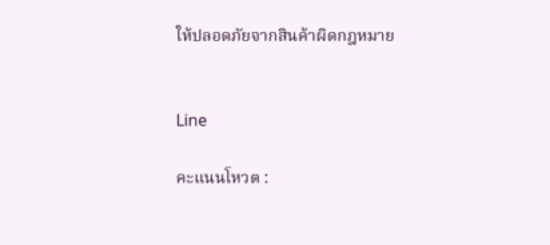ให้ปลอดภัยจากสินค้าผิดกฎหมาย


Line

คะแนนโหวต :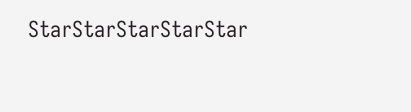StarStarStarStarStar